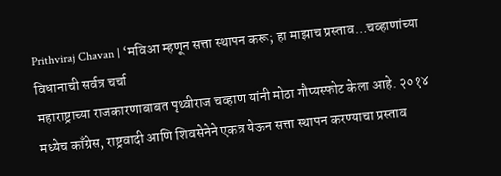Prithviraj Chavan | ‘मविआ म्हणून सत्ता स्थापन करू; हा माझाच प्रस्ताव…चव्हाणांच्या विधानाची सर्वत्र चर्चा
महाराष्ट्राच्या राजकारणाबाबत पृथ्वीराज चव्हाण यांनी मोठा गौप्यस्फोट केला आहे. २०१४ मध्येच काँग्रेस, राष्ट्रवादी आणि शिवसेनेने एकत्र येऊन सत्ता स्थापन करण्याचा प्रस्ताव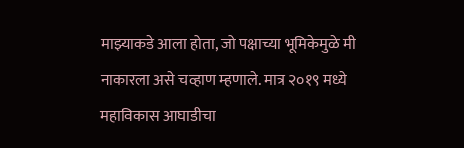माझ्याकडे आला होता, जो पक्षाच्या भूमिकेमुळे मी नाकारला असे चव्हाण म्हणाले. मात्र २०१९ मध्ये महाविकास आघाडीचा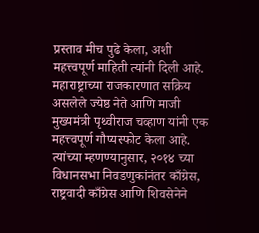प्रस्ताव मीच पुढे केला, अशी महत्त्वपूर्ण माहिती त्यांनी दिली आहे.
महाराष्ट्राच्या राजकारणात सक्रिय असलेले ज्येष्ठ नेते आणि माजी मुख्यमंत्री पृथ्वीराज चव्हाण यांनी एक महत्त्वपूर्ण गौप्यस्फोट केला आहे. त्यांच्या म्हणण्यानुसार, २०१४ च्या विधानसभा निवडणुकांनंतर काँग्रेस, राष्ट्रवादी काँग्रेस आणि शिवसेनेने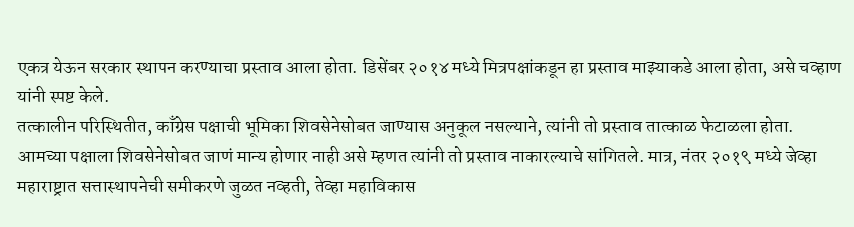एकत्र येऊन सरकार स्थापन करण्याचा प्रस्ताव आला होता. डिसेंबर २०१४ मध्ये मित्रपक्षांकडून हा प्रस्ताव माझ्याकडे आला होता, असे चव्हाण यांनी स्पष्ट केले.
तत्कालीन परिस्थितीत, काँग्रेस पक्षाची भूमिका शिवसेनेसोबत जाण्यास अनुकूल नसल्याने, त्यांनी तो प्रस्ताव तात्काळ फेटाळला होता. आमच्या पक्षाला शिवसेनेसोबत जाणं मान्य होणार नाही असे म्हणत त्यांनी तो प्रस्ताव नाकारल्याचे सांगितले. मात्र, नंतर २०१९ मध्ये जेव्हा महाराष्ट्रात सत्तास्थापनेची समीकरणे जुळत नव्हती, तेव्हा महाविकास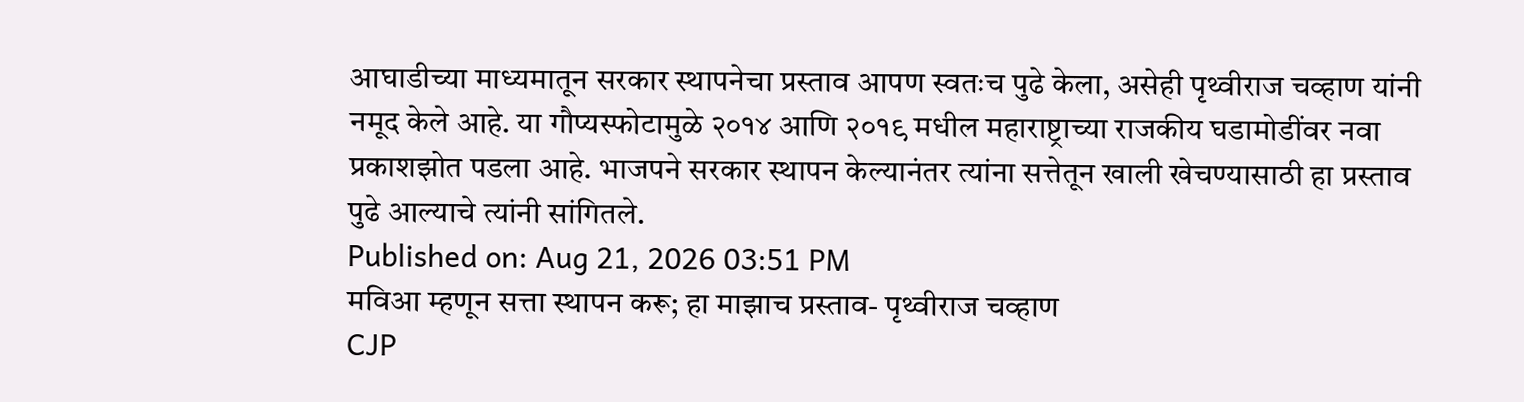आघाडीच्या माध्यमातून सरकार स्थापनेचा प्रस्ताव आपण स्वतःच पुढे केला, असेही पृथ्वीराज चव्हाण यांनी नमूद केले आहे. या गौप्यस्फोटामुळे २०१४ आणि २०१९ मधील महाराष्ट्राच्या राजकीय घडामोडींवर नवा प्रकाशझोत पडला आहे. भाजपने सरकार स्थापन केल्यानंतर त्यांना सत्तेतून खाली खेचण्यासाठी हा प्रस्ताव पुढे आल्याचे त्यांनी सांगितले.
Published on: Aug 21, 2026 03:51 PM
मविआ म्हणून सत्ता स्थापन करू; हा माझाच प्रस्ताव- पृथ्वीराज चव्हाण
CJP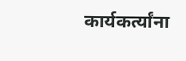कार्यकर्त्यांना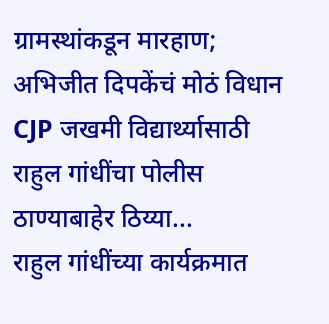ग्रामस्थांकडून मारहाण; अभिजीत दिपकेंचं मोठं विधान
CJP जखमी विद्यार्थ्यासाठी राहुल गांधींचा पोलीस ठाण्याबाहेर ठिय्या...
राहुल गांधींच्या कार्यक्रमात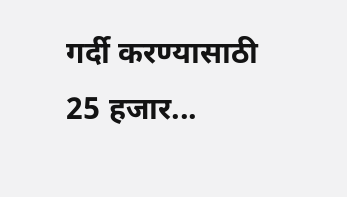गर्दी करण्यासाठी 25 हजार...